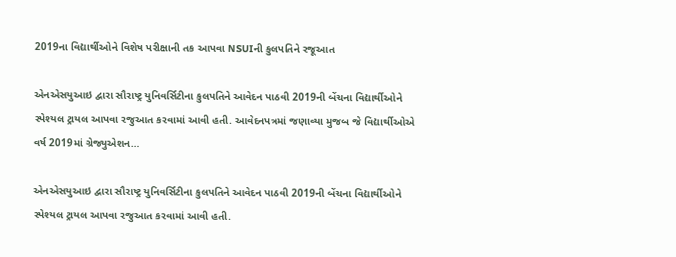2019ના વિદ્યાર્થીઓને વિશેષ પરીક્ષાની તક આપવા NSUIની કુલપતિને રજૂઆત

એનએસયુઆઇ દ્વારા સૌરાષ્ટ્ર યુનિવર્સિટીના કુલપતિને આવેદન પાઠવી 2019ની બેંચના વિદ્યાર્થીઓને સ્પેશ્યલ ટ્રાયલ આપવા રજુઆત કરવામાં આવી હતી. આવેદનપત્રમાં જણાવ્યા મુજબ જે વિદ્યાર્થીઓએ વર્ષ 2019માં ગ્રેજ્યુએશન…

એનએસયુઆઇ દ્વારા સૌરાષ્ટ્ર યુનિવર્સિટીના કુલપતિને આવેદન પાઠવી 2019ની બેંચના વિદ્યાર્થીઓને સ્પેશ્યલ ટ્રાયલ આપવા રજુઆત કરવામાં આવી હતી.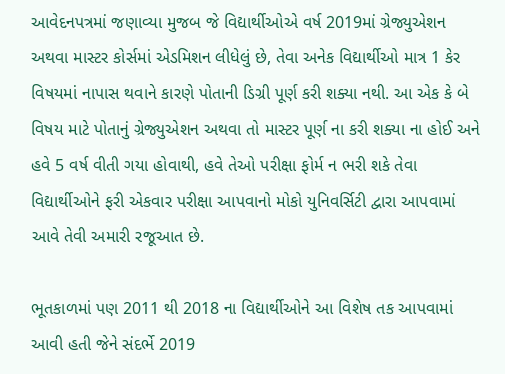આવેદનપત્રમાં જણાવ્યા મુજબ જે વિદ્યાર્થીઓએ વર્ષ 2019માં ગ્રેજ્યુએશન અથવા માસ્ટર કોર્સમાં એડમિશન લીધેલું છે, તેવા અનેક વિદ્યાર્થીઓ માત્ર 1 કેર વિષયમાં નાપાસ થવાને કારણે પોતાની ડિગ્રી પૂર્ણ કરી શક્યા નથી. આ એક કે બે વિષય માટે પોતાનું ગ્રેજ્યુએશન અથવા તો માસ્ટર પૂર્ણ ના કરી શક્યા ના હોઈ અને હવે 5 વર્ષ વીતી ગયા હોવાથી, હવે તેઓ પરીક્ષા ફોર્મ ન ભરી શકે તેવા વિદ્યાર્થીઓને ફરી એકવાર પરીક્ષા આપવાનો મોકો યુનિવર્સિટી દ્વારા આપવામાં આવે તેવી અમારી રજૂઆત છે.

ભૂતકાળમાં પણ 2011 થી 2018 ના વિદ્યાર્થીઓને આ વિશેષ તક આપવામાં આવી હતી જેને સંદર્ભે 2019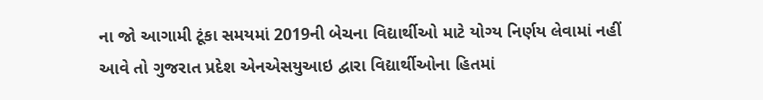ના જો આગામી ટૂંકા સમયમાં 2019ની બેચના વિદ્યાર્થીઓ માટે યોગ્ય નિર્ણય લેવામાં નહીં આવે તો ગુજરાત પ્રદેશ એનએસયુઆઇ દ્વારા વિદ્યાર્થીઓના હિતમાં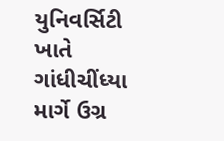યુનિવર્સિટી ખાતે ગાંધીચીંધ્યા માર્ગે ઉગ્ર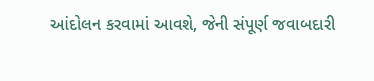આંદોલન કરવામાં આવશે, જેની સંપૂર્ણ જવાબદારી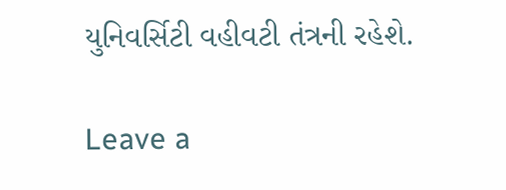યુનિવર્સિટી વહીવટી તંત્રની રહેશે.

Leave a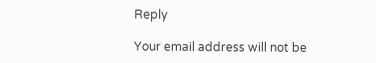Reply

Your email address will not be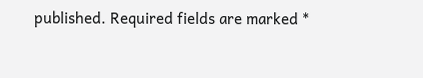published. Required fields are marked *